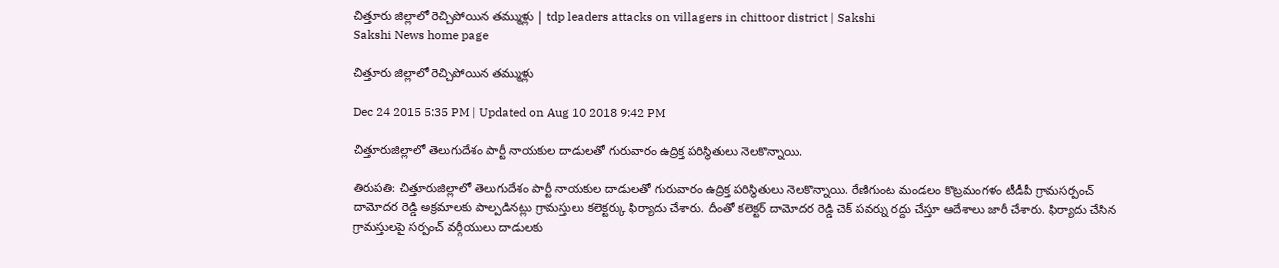చిత్తూరు జిల్లాలో రెచ్చిపోయిన తమ్ముళ్లు | tdp leaders attacks on villagers in chittoor district | Sakshi
Sakshi News home page

చిత్తూరు జిల్లాలో రెచ్చిపోయిన తమ్ముళ్లు

Dec 24 2015 5:35 PM | Updated on Aug 10 2018 9:42 PM

చిత్తూరుజిల్లాలో తెలుగుదేశం పార్టీ నాయకుల దాడులతో గురువారం ఉద్రిక్త పరిస్థితులు నెలకొన్నాయి.

తిరుపతి: చిత్తూరుజిల్లాలో తెలుగుదేశం పార్టీ నాయకుల దాడులతో గురువారం ఉద్రిక్త పరిస్థితులు నెలకొన్నాయి. రేణిగుంట మండలం కొట్రమంగళం టీడీపీ గ్రామసర్పంచ్ దామోదర రెడ్డి అక్రమాలకు పాల్పడినట్లు గ్రామస్తులు కలెక్టర్కు ఫిర్యాదు చేశారు. దీంతో కలెక్టర్ దామోదర రెడ్డి చెక్ పవర్ను రద్దు చేస్తూ ఆదేశాలు జారీ చేశారు. ఫిర్యాదు చేసిన గ్రామస్తులపై సర్పంచ్ వర్గీయులు దాడులకు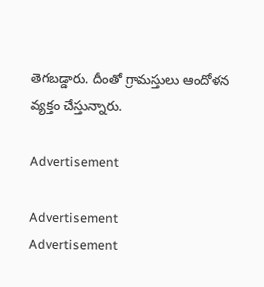తెగబడ్డారు. దీంతో గ్రామస్తులు ఆందోళన వ్యక్తం చేస్తున్నారు.

Advertisement

Advertisement
Advertisement